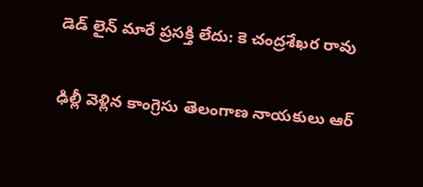డెడ్ లైన్ మారే ప్రసక్తి లేదు: కె చంద్రశేఖర రావు

ఢిల్లీ వెళ్లిన కాంగ్రెసు తెలంగాణ నాయకులు ఆర్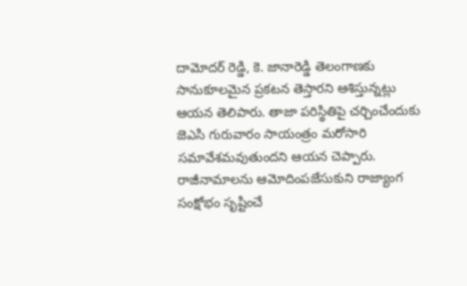దామోదర్ రెడ్డి, కె. జానారెడ్డి తెలంగాణకు సానుకూలమైన ప్రకటన తెస్తారని ఆశిస్తున్నట్లు ఆయన తెలిపారు. తాజా పరిస్థితిపై చర్చించేందుకు జెఎసి గురువారం సాయంత్రం మరోసారి సమావేశమవుతుందని ఆయన చెప్పారు. రాజీనామాలను ఆమోదింపజేసుకుని రాజ్యాంగ సంక్షోభం సృష్టించే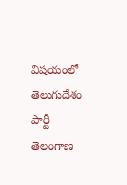విషయంలో తెలుగుదేశం పార్టీ తెలంగాణ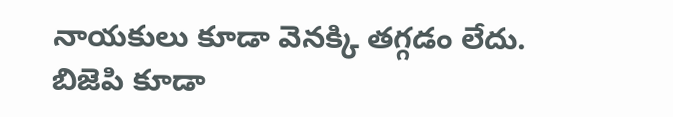నాయకులు కూడా వెనక్కి తగ్గడం లేదు. బిజెపి కూడా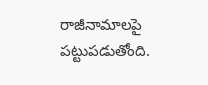రాజీనామాలపై పట్టుపడుతోంది.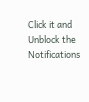Click it and Unblock the Notifications